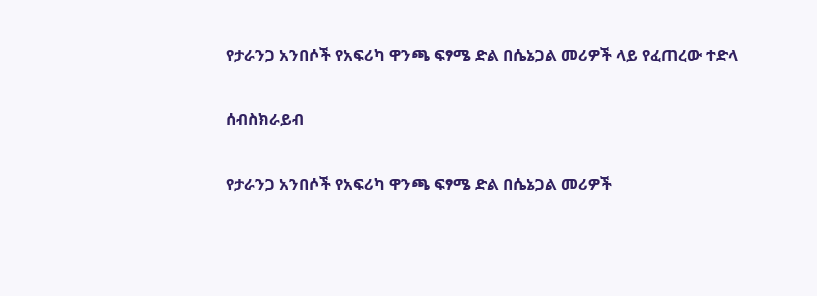የታራንጋ አንበሶች የአፍሪካ ዋንጫ ፍፃሜ ድል በሴኔጋል መሪዎች ላይ የፈጠረው ተድላ

ሰብስክራይብ

የታራንጋ አንበሶች የአፍሪካ ዋንጫ ፍፃሜ ድል በሴኔጋል መሪዎች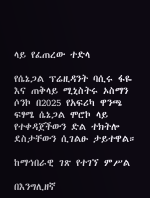ላይ የፈጠረው ተድላ

የሴኔጋል ፕሬዚዳንት ባሲሩ ፋዬ እና ጠቅላይ ሚኒስትሩ ኦስማን ሶንኮ በ2025 የአፍሪካ ዋንጫ ፍፃሜ ሴኔጋል ሞሮኮ ላይ የተቀዳጀችውን ድል ተክትሎ ደስታቸውን ሲገልፁ ታይተዋል።

ከማኅበራዊ ገጽ የተገኘ ምሥል

በእንግሊዘኛ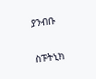ያንብቡ

ስፑትኒክ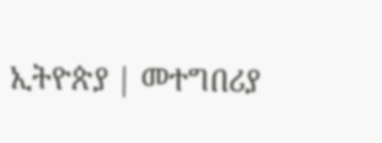ኢትዮጵያ | መተግበሪያ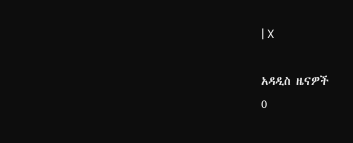| X

አዳዲስ ዜናዎች
0